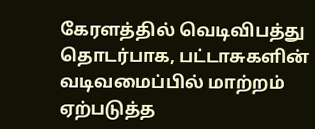கேரளத்தில் வெடிவிபத்து தொடர்பாக, பட்டாசுகளின் வடிவமைப்பில் மாற்றம் ஏற்படுத்த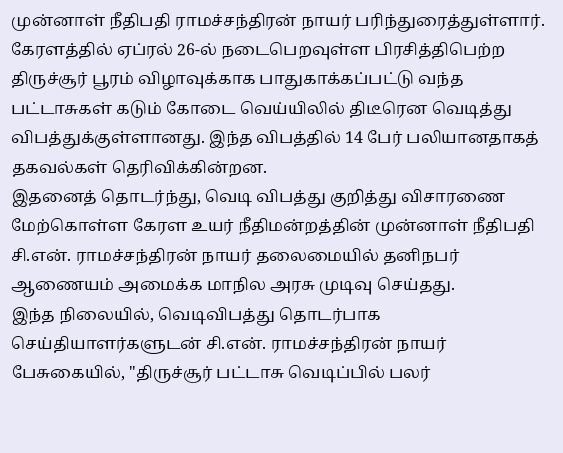முன்னாள் நீதிபதி ராமச்சந்திரன் நாயர் பரிந்துரைத்துள்ளார்.
கேரளத்தில் ஏப்ரல் 26-ல் நடைபெறவுள்ள பிரசித்திபெற்ற திருச்சூர் பூரம் விழாவுக்காக பாதுகாக்கப்பட்டு வந்த பட்டாசுகள் கடும் கோடை வெய்யிலில் திடீரென வெடித்து விபத்துக்குள்ளானது. இந்த விபத்தில் 14 பேர் பலியானதாகத் தகவல்கள் தெரிவிக்கின்றன.
இதனைத் தொடர்ந்து, வெடி விபத்து குறித்து விசாரணை மேற்கொள்ள கேரள உயர் நீதிமன்றத்தின் முன்னாள் நீதிபதி சி.என். ராமச்சந்திரன் நாயர் தலைமையில் தனிநபர் ஆணையம் அமைக்க மாநில அரசு முடிவு செய்தது.
இந்த நிலையில், வெடிவிபத்து தொடர்பாக செய்தியாளர்களுடன் சி.என். ராமச்சந்திரன் நாயர் பேசுகையில், "திருச்சூர் பட்டாசு வெடிப்பில் பலர்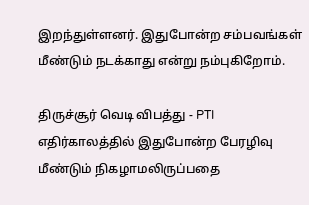இறந்துள்ளனர். இதுபோன்ற சம்பவங்கள் மீண்டும் நடக்காது என்று நம்புகிறோம்.

திருச்சூர் வெடி விபத்து - PTI
எதிர்காலத்தில் இதுபோன்ற பேரழிவு மீண்டும் நிகழாமலிருப்பதை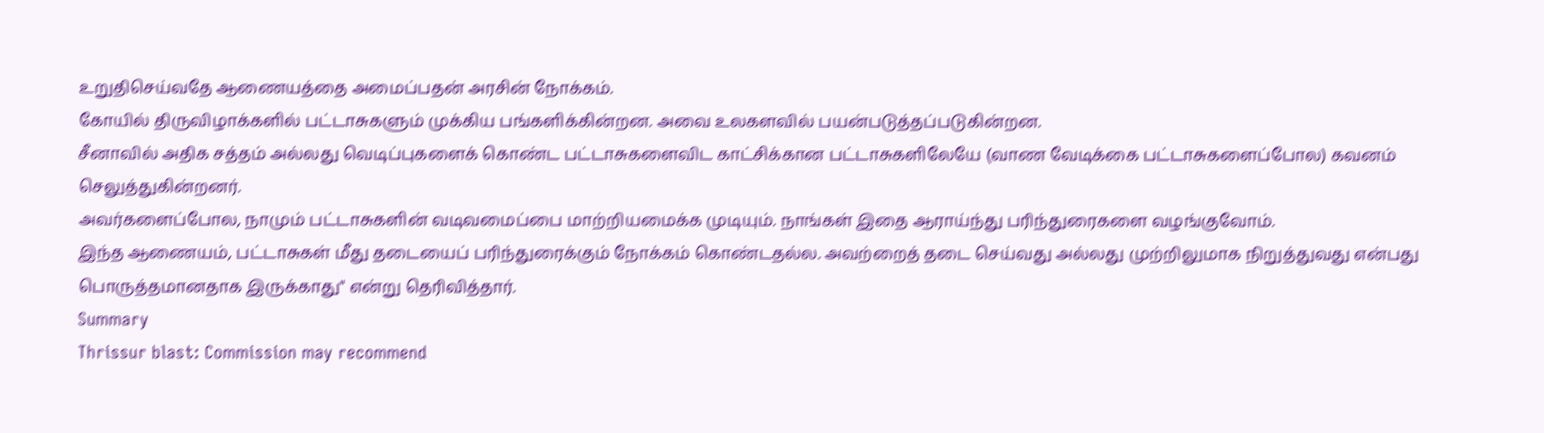உறுதிசெய்வதே ஆணையத்தை அமைப்பதன் அரசின் நோக்கம்.
கோயில் திருவிழாக்களில் பட்டாசுகளும் முக்கிய பங்களிக்கின்றன. அவை உலகளவில் பயன்படுத்தப்படுகின்றன.
சீனாவில் அதிக சத்தம் அல்லது வெடிப்புகளைக் கொண்ட பட்டாசுகளைவிட காட்சிக்கான பட்டாசுகளிலேயே (வாண வேடிக்கை பட்டாசுகளைப்போல) கவனம் செலுத்துகின்றனர்.
அவர்களைப்போல, நாமும் பட்டாசுகளின் வடிவமைப்பை மாற்றியமைக்க முடியும். நாங்கள் இதை ஆராய்ந்து பரிந்துரைகளை வழங்குவோம்.
இந்த ஆணையம், பட்டாசுகள் மீது தடையைப் பரிந்துரைக்கும் நோக்கம் கொண்டதல்ல. அவற்றைத் தடை செய்வது அல்லது முற்றிலுமாக நிறுத்துவது என்பது பொருத்தமானதாக இருக்காது" என்று தெரிவித்தார்.
Summary
Thrissur blast: Commission may recommend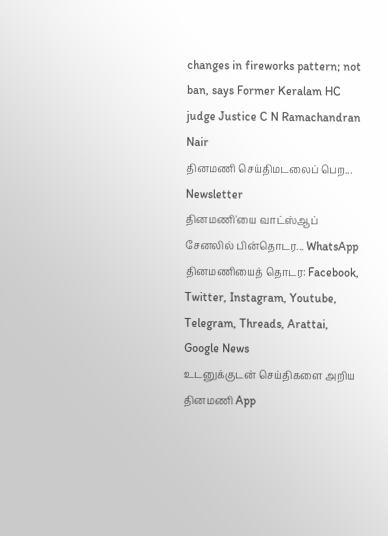changes in fireworks pattern; not ban, says Former Keralam HC judge Justice C N Ramachandran Nair
தினமணி செய்திமடலைப் பெற... Newsletter
தினமணி'யை வாட்ஸ்ஆப் சேனலில் பின்தொடர... WhatsApp
தினமணியைத் தொடர: Facebook, Twitter, Instagram, Youtube, Telegram, Threads, Arattai, Google News
உடனுக்குடன் செய்திகளை அறிய தினமணி App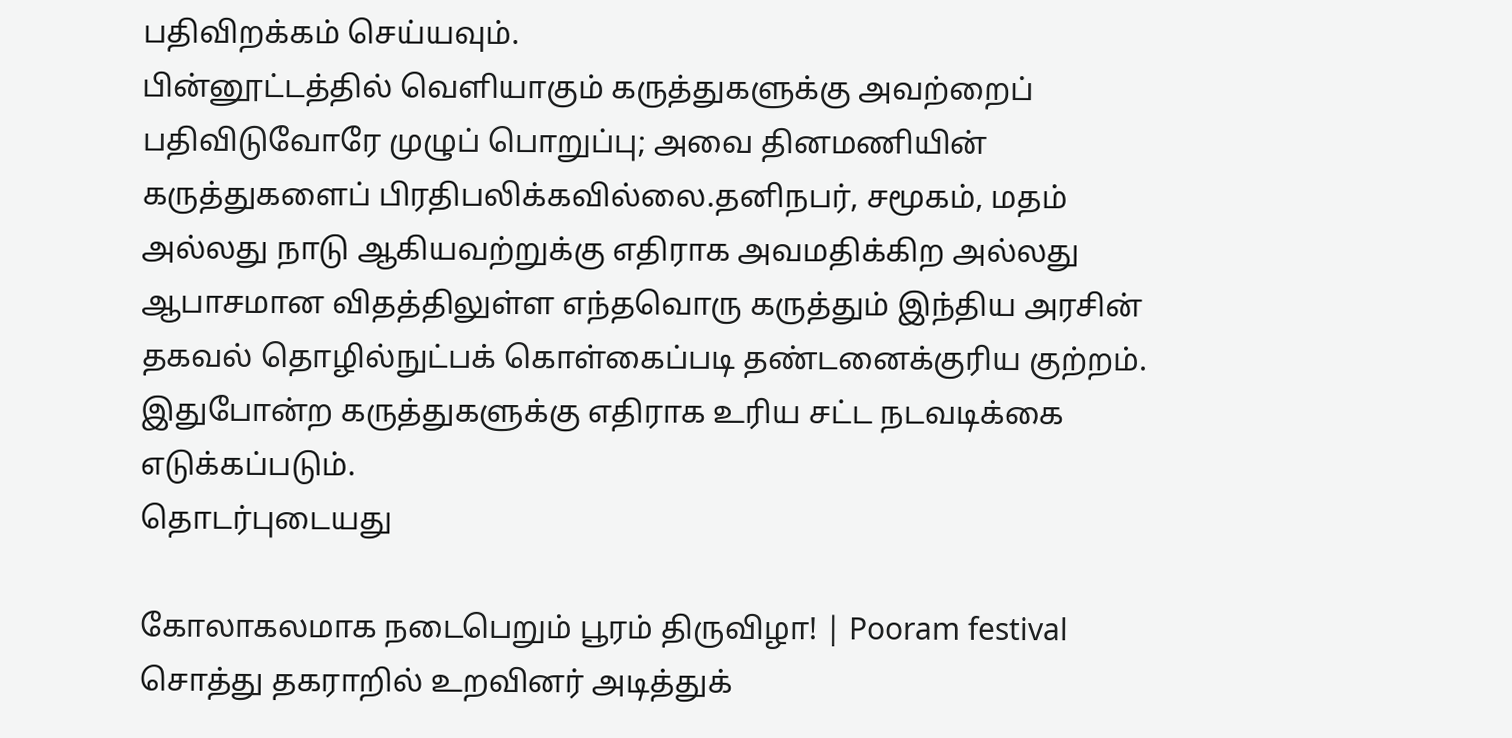பதிவிறக்கம் செய்யவும்.
பின்னூட்டத்தில் வெளியாகும் கருத்துகளுக்கு அவற்றைப் பதிவிடுவோரே முழுப் பொறுப்பு; அவை தினமணியின் கருத்துகளைப் பிரதிபலிக்கவில்லை.தனிநபர், சமூகம், மதம் அல்லது நாடு ஆகியவற்றுக்கு எதிராக அவமதிக்கிற அல்லது ஆபாசமான விதத்திலுள்ள எந்தவொரு கருத்தும் இந்திய அரசின் தகவல் தொழில்நுட்பக் கொள்கைப்படி தண்டனைக்குரிய குற்றம். இதுபோன்ற கருத்துகளுக்கு எதிராக உரிய சட்ட நடவடிக்கை எடுக்கப்படும்.
தொடர்புடையது

கோலாகலமாக நடைபெறும் பூரம் திருவிழா! | Pooram festival
சொத்து தகராறில் உறவினர் அடித்துக்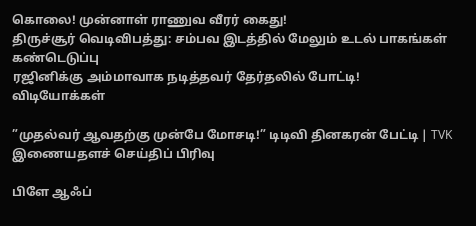கொலை! முன்னாள் ராணுவ வீரர் கைது!
திருச்சூர் வெடிவிபத்து: சம்பவ இடத்தில் மேலும் உடல் பாகங்கள் கண்டெடுப்பு
ரஜினிக்கு அம்மாவாக நடித்தவர் தேர்தலில் போட்டி!
விடியோக்கள்

”முதல்வர் ஆவதற்கு முன்பே மோசடி!” டிடிவி தினகரன் பேட்டி | TVK
இணையதளச் செய்திப் பிரிவு

பிளே ஆஃப்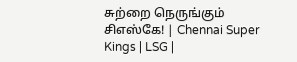சுற்றை நெருங்கும் சிஎஸ்கே! | Chennai Super Kings | LSG |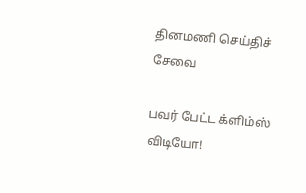தினமணி செய்திச் சேவை

பவர் பேட்ட க்ளிம்ஸ் விடியோ!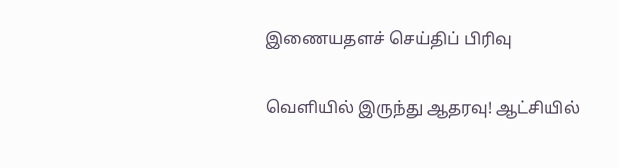இணையதளச் செய்திப் பிரிவு

வெளியில் இருந்து ஆதரவு! ஆட்சியில்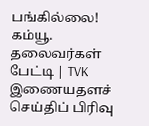பங்கில்லை! கம்யூ. தலைவர்கள் பேட்டி | TVK
இணையதளச் செய்திப் பிரிவு